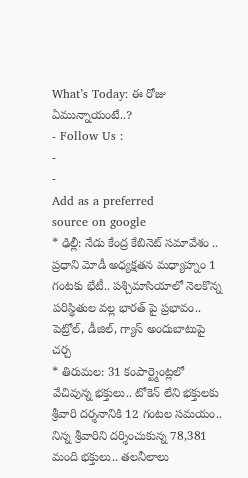What’s Today: ఈ రోజు ఏమున్నాయంటే..?
- Follow Us :
-
-
Add as a preferred
source on google
* ఢిల్లీ: నేడు కేంద్ర కేబినెట్ సమావేశం .. ప్రధాని మోడీ అధ్యక్షతన మధ్యాహ్నం 1 గంటకు భేటీ.. పశ్చిమాసియాలో నెలకొన్న పరిస్థితుల వల్ల భారత్ పై ప్రభావం.. పెట్రోల్, డీజిల్, గ్యాస్ అందుబాటుపై చర్చ
* తిరుమల: 31 కంపార్ట్మెంట్లలో వేచివున్న భక్తులు.. టోకెన్ లేని భక్తులకు శ్రీవారి దర్శనానికి 12 గంటల సమయం.. నిన్న శ్రీవారిని దర్శించుకున్న 78,381 మంది భక్తులు.. తలనీలాలు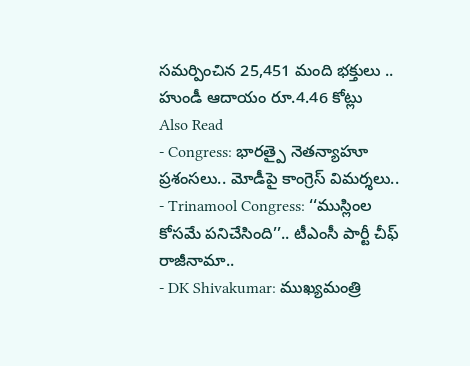సమర్పించిన 25,451 మంది భక్తులు .. హుండీ ఆదాయం రూ.4.46 కోట్లు
Also Read
- Congress: భారత్పై నెతన్యాహూ ప్రశంసలు.. మోడీపై కాంగ్రెస్ విమర్శలు..
- Trinamool Congress: ‘‘ముస్లింల కోసమే పనిచేసింది’’.. టీఎంసీ పార్టీ చీఫ్ రాజీనామా..
- DK Shivakumar: ముఖ్యమంత్రి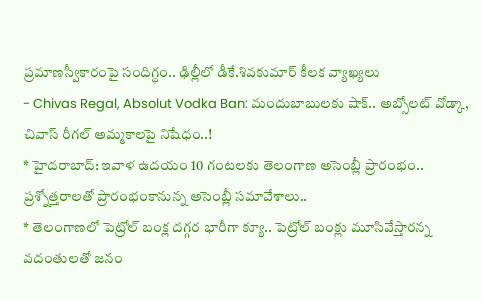ప్రమాణస్వీకారంపై సందిగ్ధం.. ఢిల్లీలో డీకే.శివకుమార్ కీలక వ్యాఖ్యలు
- Chivas Regal, Absolut Vodka Ban: మందుబాబులకు షాక్.. అబ్సోలట్ వోడ్కా, చివాస్ రీగల్ అమ్మకాలపై నిషేధం..!
* హైదరాబాద్: ఇవాళ ఉదయం 10 గంటలకు తెలంగాణ అసెంబ్లీ ప్రారంభం.. ప్రశ్నోత్తరాలతో ప్రారంభంకానున్న అసెంబ్లీ సమావేశాలు..
* తెలంగాణలో పెట్రోల్ బంక్ల దగ్గర భారీగా క్యూ.. పెట్రోల్ బంక్లు మూసివేస్తారన్న వదంతులతో జనం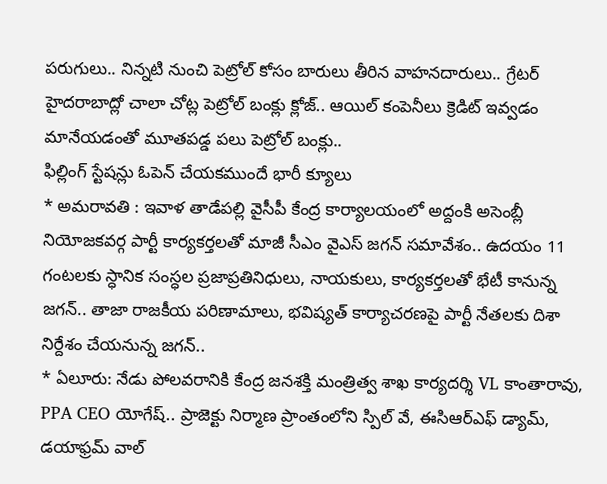పరుగులు.. నిన్నటి నుంచి పెట్రోల్ కోసం బారులు తీరిన వాహనదారులు.. గ్రేటర్ హైదరాబాద్లో చాలా చోట్ల పెట్రోల్ బంక్లు క్లోజ్.. ఆయిల్ కంపెనీలు క్రెడిట్ ఇవ్వడం మానేయడంతో మూతపడ్డ పలు పెట్రోల్ బంక్లు..
ఫిల్లింగ్ స్టేషన్లు ఓపెన్ చేయకముందే భారీ క్యూలు
* అమరావతి : ఇవాళ తాడేపల్లి వైసీపీ కేంద్ర కార్యాలయంలో అద్దంకి అసెంబ్లీ నియోజకవర్గ పార్టీ కార్యకర్తలతో మాజీ సీఎం వైఎస్ జగన్ సమావేశం.. ఉదయం 11 గంటలకు స్ధానిక సంస్ధల ప్రజాప్రతినిధులు, నాయకులు, కార్యకర్తలతో భేటీ కానున్న జగన్.. తాజా రాజకీయ పరిణామాలు, భవిష్యత్ కార్యాచరణపై పార్టీ నేతలకు దిశా నిర్దేశం చేయనున్న జగన్..
* ఏలూరు: నేడు పోలవరానికి కేంద్ర జనశక్తి మంత్రిత్వ శాఖ కార్యదర్శి VL కాంతారావు, PPA CEO యోగేష్.. ప్రాజెక్టు నిర్మాణ ప్రాంతంలోని స్పిల్ వే, ఈసిఆర్ఎఫ్ డ్యామ్, డయాఫ్రమ్ వాల్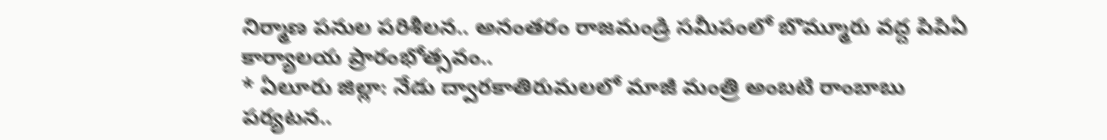నిర్మాణ పనుల పరిశీలన.. అనంతరం రాజమండ్రి సమీపంలో బొమ్మూరు వద్ద పిపిఏ కార్యాలయ ప్రారంభోత్సవం..
* ఏలూరు జిల్లా: నేడు ద్వారకాతిరుమలలో మాజీ మంత్రి అంబటి రాంబాబు పర్యటన..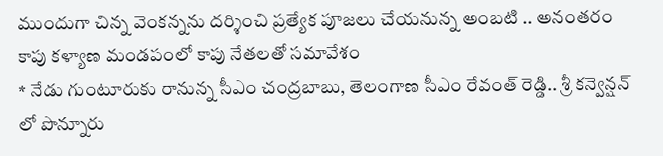ముందుగా చిన్న వెంకన్నను దర్శించి ప్రత్యేక పూజలు చేయనున్న అంబటి .. అనంతరం కాపు కళ్యాణ మండపంలో కాపు నేతలతో సమావేశం
* నేడు గుంటూరుకు రానున్న సీఎం చంద్రబాబు, తెలంగాణ సీఎం రేవంత్ రెడ్డి.. శ్రీ కన్వెన్షన్ లో పొన్నూరు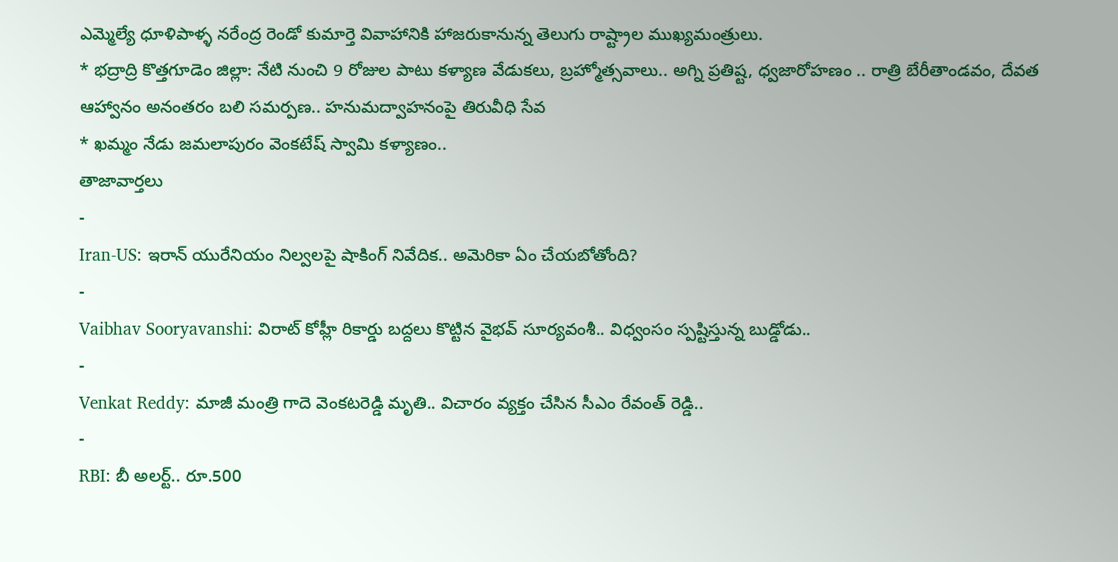ఎమ్మెల్యే ధూళిపాళ్ళ నరేంద్ర రెండో కుమార్తె వివాహానికి హాజరుకానున్న తెలుగు రాష్ట్రాల ముఖ్యమంత్రులు.
* భద్రాద్రి కొత్తగూడెం జిల్లా: నేటి నుంచి 9 రోజుల పాటు కళ్యాణ వేడుకలు, బ్రహ్మోత్సవాలు.. అగ్ని ప్రతిష్ట, ధ్వజారోహణం .. రాత్రి బేరీతాండవం, దేవత ఆహ్వానం అనంతరం బలి సమర్పణ.. హనుమద్వాహనంపై తిరువీధి సేవ
* ఖమ్మం నేడు జమలాపురం వెంకటేష్ స్వామి కళ్యాణం..
తాజావార్తలు
-
Iran-US: ఇరాన్ యురేనియం నిల్వలపై షాకింగ్ నివేదిక.. అమెరికా ఏం చేయబోతోంది?
-
Vaibhav Sooryavanshi: విరాట్ కోహ్లీ రికార్డు బద్దలు కొట్టిన వైభవ్ సూర్యవంశీ.. విధ్వంసం స్పష్టిస్తున్న బుడ్డోడు..
-
Venkat Reddy: మాజీ మంత్రి గాదె వెంకటరెడ్డి మృతి.. విచారం వ్యక్తం చేసిన సీఎం రేవంత్ రెడ్డి..
-
RBI: బీ అలర్ట్.. రూ.500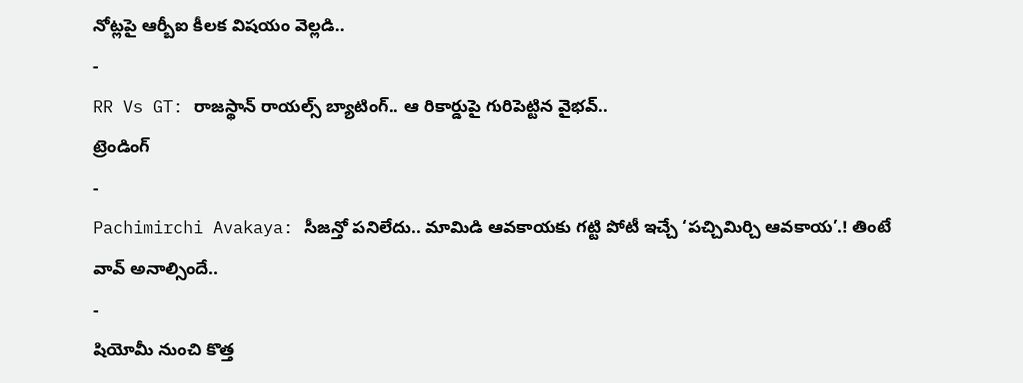నోట్లపై ఆర్బీఐ కీలక విషయం వెల్లడి..
-
RR Vs GT: రాజస్థాన్ రాయల్స్ బ్యాటింగ్.. ఆ రికార్డుపై గురిపెట్టిన వైభవ్..
ట్రెండింగ్
-
Pachimirchi Avakaya: సీజన్తో పనిలేదు.. మామిడి ఆవకాయకు గట్టి పోటీ ఇచ్చే ‘పచ్చిమిర్చి ఆవకాయ’.! తింటే వావ్ అనాల్సిందే..
-
షియోమీ నుంచి కొత్త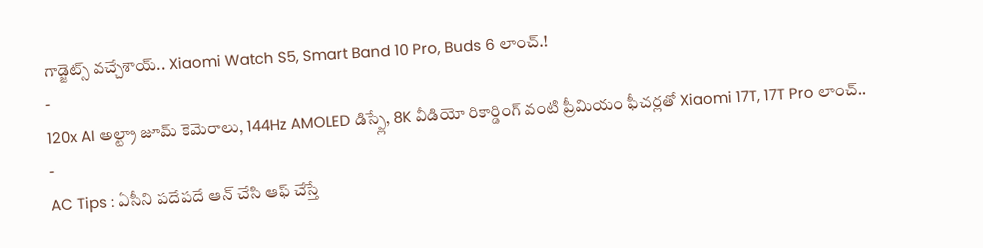గాడ్జెట్స్ వచ్చేశాయ్.. Xiaomi Watch S5, Smart Band 10 Pro, Buds 6 లాంచ్.!
-
120x AI అల్ట్రా జూమ్ కెమెరాలు, 144Hz AMOLED డిస్ప్లే, 8K వీడియో రికార్డింగ్ వంటి ప్రీమియం ఫీచర్లతో Xiaomi 17T, 17T Pro లాంచ్..
-
AC Tips : ఏసీని పదేపదే ఆన్ చేసి ఆఫ్ చేస్తే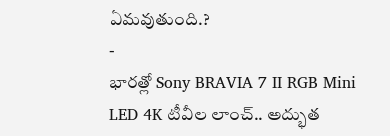ఏమవుతుంది.?
-
భారత్లో Sony BRAVIA 7 II RGB Mini LED 4K టీవీల లాంచ్.. అద్భుత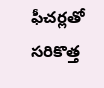ఫీచర్లతో సరికొత్త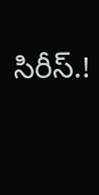సిరీస్.!